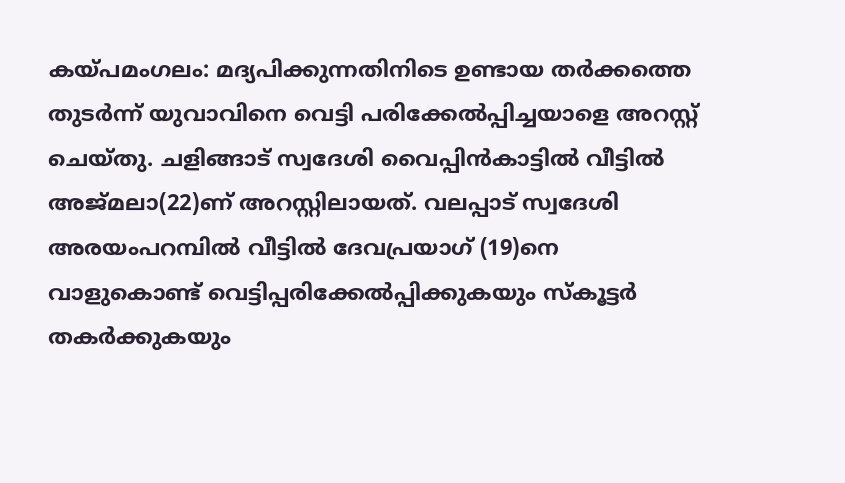കയ്പമംഗലം: മദ്യപിക്കുന്നതിനിടെ ഉണ്ടായ തർക്കത്തെ തുടർന്ന് യുവാവിനെ വെട്ടി പരിക്കേൽപ്പിച്ചയാളെ അറസ്റ്റ് ചെയ്തു. ചളിങ്ങാട് സ്വദേശി വൈപ്പിൻകാട്ടിൽ വീട്ടിൽ അജ്മലാ(22)ണ് അറസ്റ്റിലായത്. വലപ്പാട് സ്വദേശി അരയംപറമ്പിൽ വീട്ടിൽ ദേവപ്രയാഗ് (19)നെ വാളുകൊണ്ട് വെട്ടിപ്പരിക്കേൽപ്പിക്കുകയും സ്കൂട്ടർ തകർക്കുകയും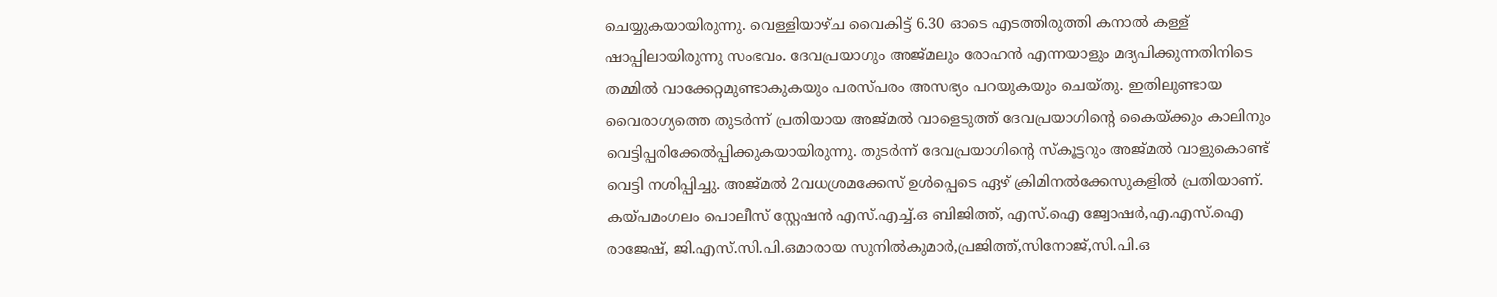ചെയ്യുകയായിരുന്നു. വെള്ളിയാഴ്ച വൈകിട്ട് 6.30 ഓടെ എടത്തിരുത്തി കനാൽ കള്ള് ഷാപ്പിലായിരുന്നു സംഭവം. ദേവപ്രയാഗും അജ്മലും രോഹൻ എന്നയാളും മദ്യപിക്കുന്നതിനിടെ തമ്മിൽ വാക്കേറ്റമുണ്ടാകുകയും പരസ്പരം അസഭ്യം പറയുകയും ചെയ്തു. ഇതിലുണ്ടായ വൈരാഗ്യത്തെ തുടർന്ന് പ്രതിയായ അജ്മൽ വാളെടുത്ത് ദേവപ്രയാഗിന്റെ കൈയ്ക്കും കാലിനും വെട്ടിപ്പരിക്കേൽപ്പിക്കുകയായിരുന്നു. തുടർന്ന് ദേവപ്രയാഗിന്റെ സ്കൂട്ടറും അജ്മൽ വാളുകൊണ്ട് വെട്ടി നശിപ്പിച്ചു. അജ്മൽ 2വധശ്രമക്കേസ് ഉൾപ്പെടെ ഏഴ് ക്രിമിനൽക്കേസുകളിൽ പ്രതിയാണ്. കയ്പമംഗലം പൊലീസ് സ്റ്റേഷൻ എസ്.എച്ച്.ഒ ബിജിത്ത്, എസ്.ഐ ജ്വോഷർ,എ.എസ്.ഐ രാജേഷ്, ജി.എസ്.സി.പി.ഒമാരായ സുനിൽകുമാർ,പ്രജിത്ത്,സിനോജ്,സി.പി.ഒ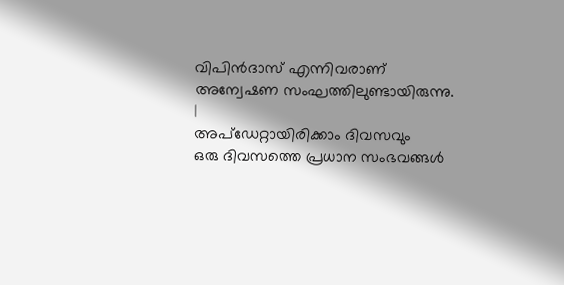വിപിൻദാസ് എന്നിവരാണ് അന്വേഷണ സംഘത്തിലുണ്ടായിരുന്നു.
|
അപ്ഡേറ്റായിരിക്കാം ദിവസവും
ഒരു ദിവസത്തെ പ്രധാന സംഭവങ്ങൾ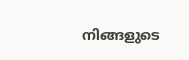നിങ്ങളുടെ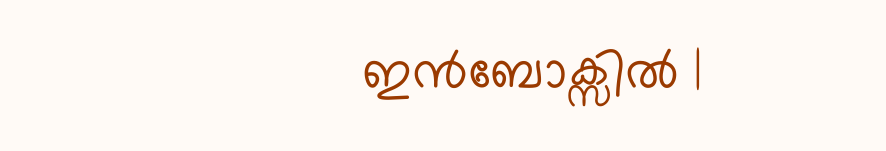ഇൻബോക്സിൽ |